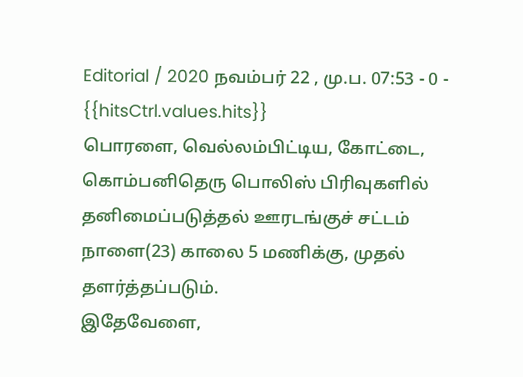Editorial / 2020 நவம்பர் 22 , மு.ப. 07:53 - 0 - {{hitsCtrl.values.hits}}
பொரளை, வெல்லம்பிட்டிய, கோட்டை, கொம்பனிதெரு பொலிஸ் பிரிவுகளில் தனிமைப்படுத்தல் ஊரடங்குச் சட்டம் நாளை(23) காலை 5 மணிக்கு, முதல் தளர்த்தப்படும்.
இதேவேளை,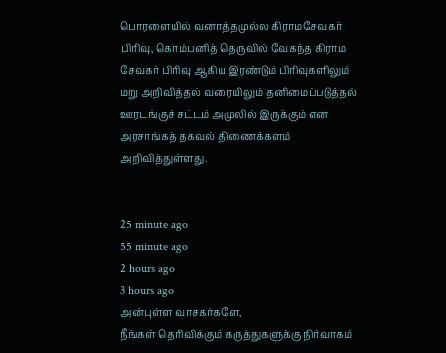பொரளையில் வனாத்தமுல்ல கிராமசேவகர் பிரிவு, கொம்பனித் தெருவில் வேகந்த கிராம சேவகர் பிரிவு ஆகிய இரண்டும் பிரிவுகளிலும் மறு அறிவித்தல் வரையிலும் தனிமைப்படுத்தல் ஊரடங்குச் சட்டம் அமுலில் இருக்கும் என அரசாங்கத் தகவல் திணைக்களம் அறிவித்துள்ளது.


25 minute ago
55 minute ago
2 hours ago
3 hours ago
அன்புள்ள வாசகர்களே,
நீங்கள் தெரிவிக்கும் கருத்துகளுக்கு நிர்வாகம்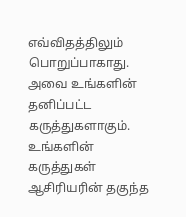எவ்விதத்திலும் பொறுப்பாகாது. அவை உங்களின் தனிப்பட்ட கருத்துகளாகும். உங்களின் கருத்துகள் ஆசிரியரின் தகுந்த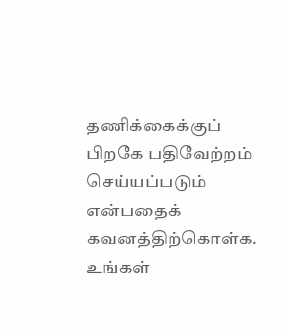தணிக்கைக்குப் பிறகே பதிவேற்றம் செய்யப்படும் என்பதைக் கவனத்திற்கொள்க. உங்கள்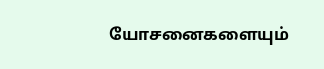யோசனைகளையும்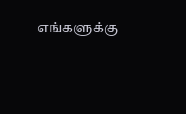எங்களுக்கு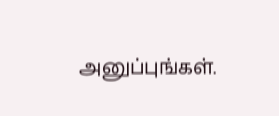அனுப்புங்கள்.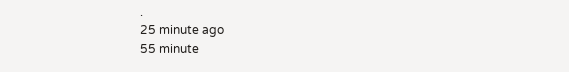.
25 minute ago
55 minute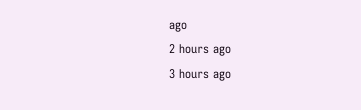ago
2 hours ago
3 hours ago